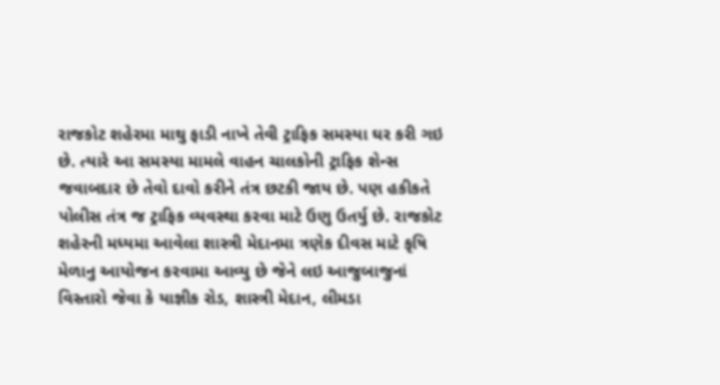રાજકોટ શહેરમા માથુ ફાડી નાખે તેવી ટ્રાફિક સમસ્યા ઘર કરી ગઇ છે. ત્યારે આ સમસ્યા મામલે વાહન ચાલકોની ટ્રાફિક શેન્સ જવાબદાર છે તેવો દાવો કરીને તંત્ર છટકી જાય છે. પણ હકીકતે પોલીસ તંત્ર જ ટ્રાફિક વ્યવસ્થા કરવા માટે ઉણુ ઉતર્યુ છે. રાજકોટ શહેરની મધ્યમા આવેલા શાસ્ત્રી મેદાનમા ત્રણેક દીવસ માટે કૃષિ મેળાનુ આયોજન કરવામા આવ્યુ છે જેને લઇ આજુબાજુનાં વિસ્તારો જેવા કે યાજ્ઞીક રોડ, શાસ્ત્રી મેદાન, લીમડા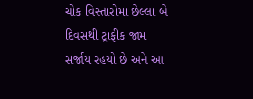ચોક વિસ્તારોમા છેલ્લા બે દિવસથી ટ્રાફીક જામ સર્જાય રહયો છે અને આ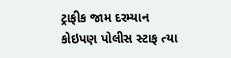ટ્રાફીક જામ દરમ્યાન કોઇપણ પોલીસ સ્ટાફ ત્યા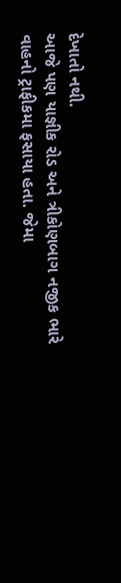દેખાતો નથી.
આજે પણ યાજ્ઞીક રોડ અને ત્રીકોણબાગ નજીક ભારે વાહનો ટ્રાફીકમા ફસાયા હતા. જેમા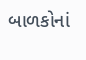બાળકોનાં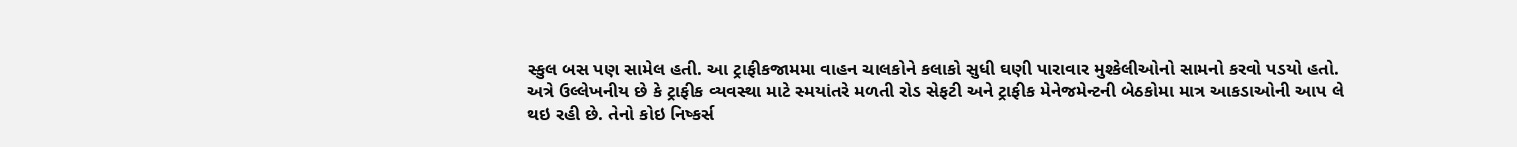સ્કુલ બસ પણ સામેલ હતી. આ ટ્રાફીકજામમા વાહન ચાલકોને કલાકો સુધી ઘણી પારાવાર મુશ્કેલીઓનો સામનો કરવો પડયો હતો. અત્રે ઉલ્લેખનીય છે કે ટ્રાફીક વ્યવસ્થા માટે સ્મયાંતરે મળતી રોડ સેફટી અને ટ્રાફીક મેનેજમેન્ટની બેઠકોમા માત્ર આકડાઓની આપ લે થઇ રહી છે. તેનો કોઇ નિષ્કર્સ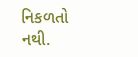નિકળતો નથી.